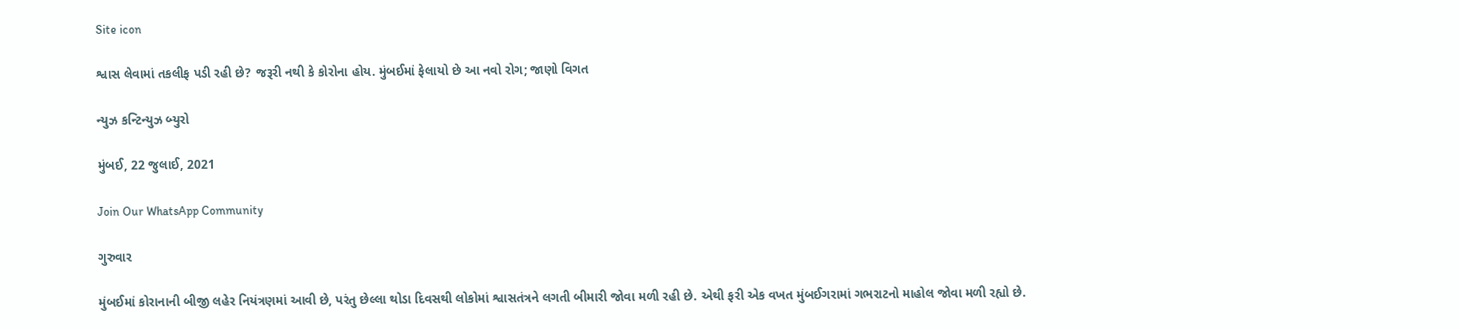Site icon

શ્વાસ લેવામાં તકલીફ પડી રહી છે? જરૂરી નથી કે કોરોના હોય. મુંબઈમાં ફેલાયો છે આ નવો રોગ; જાણો વિગત

ન્યુઝ કન્ટિન્યુઝ બ્યુરો

મુંબઈ, 22 જુલાઈ, 2021

Join Our WhatsApp Community

ગુરુવાર

મુંબઈમાં કોરાનાની બીજી લહેર નિયંત્રણમાં આવી છે, પરંતુ છેલ્લા થોડા દિવસથી લોકોમાં શ્વાસતંત્રને લગતી બીમારી જોવા મળી રહી છે. એથી ફરી એક વખત મુંબઈગરામાં ગભરાટનો માહોલ જોવા મળી રહ્યો છે.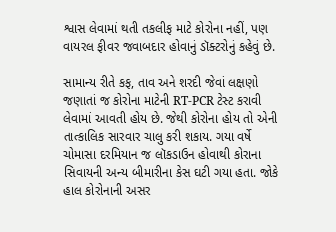શ્વાસ લેવામાં થતી તકલીફ માટે કોરોના નહીં, પણ વાયરલ ફીવર જવાબદાર હોવાનું ડૉક્ટરોનું કહેવું છે.

સામાન્ય રીતે કફ, તાવ અને શરદી જેવાં લક્ષણો જણાતાં જ કોરોના માટેની RT-PCR ટેસ્ટ કરાવી લેવામાં આવતી હોય છે. જેથી કોરોના હોય તો એની તાત્કાલિક સારવાર ચાલુ કરી શકાય. ગયા વર્ષે ચોમાસા દરમિયાન જ લૉકડાઉન હોવાથી કોરાના સિવાયની અન્ય બીમારીના કેસ ઘટી ગયા હતા. જોકે હાલ કોરોનાની અસર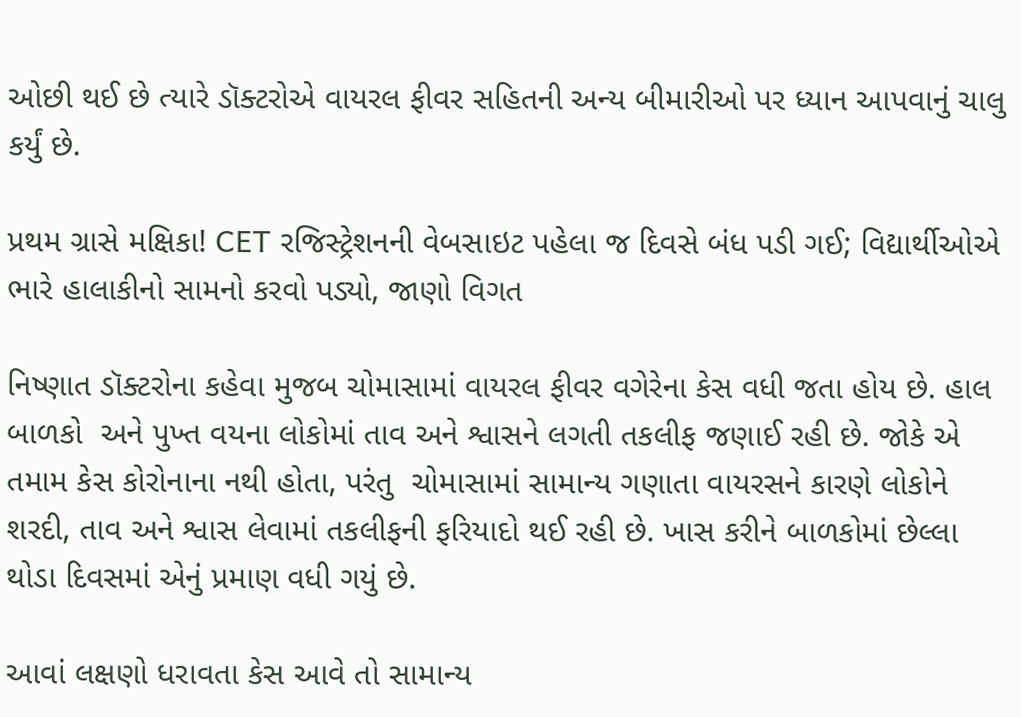ઓછી થઈ છે ત્યારે ડૉક્ટરોએ વાયરલ ફીવર સહિતની અન્ય બીમારીઓ પર ધ્યાન આપવાનું ચાલુ કર્યું છે.

પ્રથમ ગ્રાસે મક્ષિકા! CET રજિસ્ટ્રેશનની વેબસાઇટ પહેલા જ દિવસે બંધ પડી ગઈ; વિદ્યાર્થીઓએ ભારે હાલાકીનો સામનો કરવો પડ્યો, જાણો વિગત

નિષ્ણાત ડૉક્ટરોના કહેવા મુજબ ચોમાસામાં વાયરલ ફીવર વગેરેના કેસ વધી જતા હોય છે. હાલ બાળકો  અને પુખ્ત વયના લોકોમાં તાવ અને શ્વાસને લગતી તકલીફ જણાઈ રહી છે. જોકે એ તમામ કેસ કોરોનાના નથી હોતા, પરંતુ  ચોમાસામાં સામાન્ય ગણાતા વાયરસને કારણે લોકોને શરદી, તાવ અને શ્વાસ લેવામાં તકલીફની ફરિયાદો થઈ રહી છે. ખાસ કરીને બાળકોમાં છેલ્લા થોડા દિવસમાં એનું પ્રમાણ વધી ગયું છે.

આવાં લક્ષણો ધરાવતા કેસ આવે તો સામાન્ય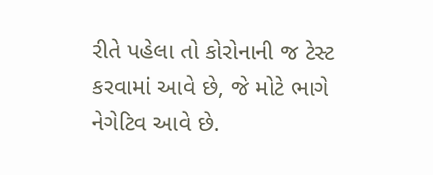રીતે પહેલા તો કોરોનાની જ ટેસ્ટ કરવામાં આવે છે, જે મોટે ભાગે  નેગેટિવ આવે છે.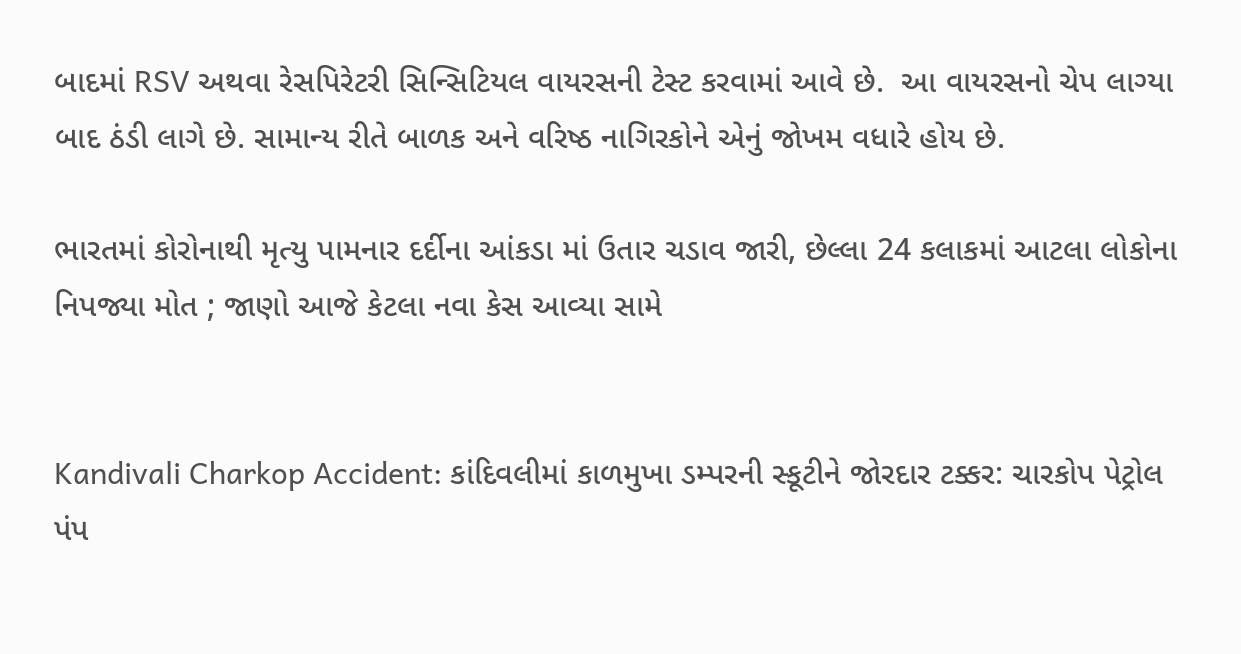બાદમાં RSV અથવા રેસપિરેટરી સિન્સિટિયલ વાયરસની ટેસ્ટ કરવામાં આવે છે.  આ વાયરસનો ચેપ લાગ્યા બાદ ઠંડી લાગે છે. સામાન્ય રીતે બાળક અને વરિષ્ઠ નાગિરકોને એનું જોખમ વધારે હોય છે.

ભારતમાં કોરોનાથી મૃત્યુ પામનાર દર્દીના આંકડા માં ઉતાર ચડાવ જારી, છેલ્લા 24 કલાકમાં આટલા લોકોના નિપજ્યા મોત ; જાણો આજે કેટલા નવા કેસ આવ્યા સામે


Kandivali Charkop Accident: કાંદિવલીમાં કાળમુખા ડમ્પરની સ્કૂટીને જોરદાર ટક્કર: ચારકોપ પેટ્રોલ પંપ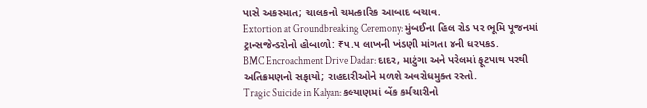પાસે અકસ્માત; ચાલકનો ચમત્કારિક આબાદ બચાવ.
Extortion at Groundbreaking Ceremony: મુંબઈના હિલ રોડ પર ભૂમિ પૂજનમાં ટ્રાન્સજેન્ડરોનો હોબાળો: ₹૫.૫ લાખની ખંડણી માંગતા ૪ની ધરપકડ.
BMC Encroachment Drive Dadar: દાદર, માટુંગા અને પરેલમાં ફૂટપાથ પરથી અતિક્રમણનો સફાયો; રાહદારીઓને મળશે અવરોધમુક્ત રસ્તો.
Tragic Suicide in Kalyan: કલ્યાણમાં બેંક કર્મચારીનો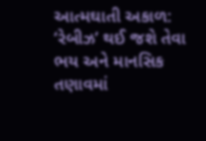આત્મઘાતી અકાળ: ‘રેબીઝ’ થઈ જશે તેવા ભય અને માનસિક તણાવમાં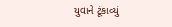યુવાને ટૂંકાવ્યું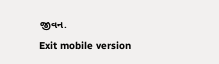જીવન.
Exit mobile version